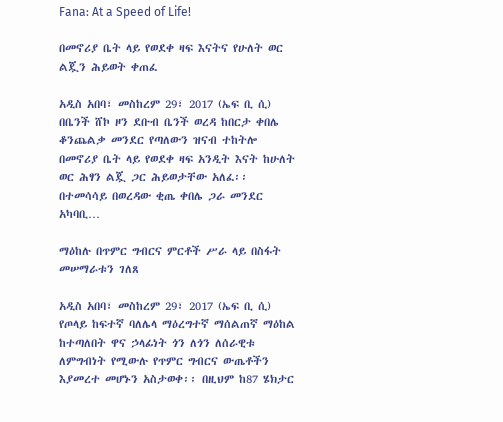Fana: At a Speed of Life!

በመኖሪያ ቤት ላይ የወደቀ ዛፍ እናትና የሁለት ወር ልጇን ሕይወት ቀጠፈ

አዲስ አበባ፣ መስከረም 29፣ 2017 (ኤፍ ቢ ሲ) በቤንች ሸኮ ዞን ደቡብ ቤንች ወረዳ ከበርታ ቀበሌ ቆንጨልቃ መንደር የጣለውን ዝናብ ተከትሎ በመኖሪያ ቤት ላይ የወደቀ ዛፍ አንዲት እናት ከሁለት ወር ሕፃን ልጇ ጋር ሕይወታቸው አለፈ፡፡ በተመሳሳይ በወረዳው ቂጤ ቀበሌ ጋራ መንደር አካባቢ…

ማዕከሉ በጥምር ግብርና ምርቶች ሥራ ላይ በስፋት መሠማራቱን ገለጸ

አዲስ አበባ፣ መስከረም 29፣ 2017 (ኤፍ ቢ ሲ) የጦላይ ከፍተኛ ባለሌላ ማዕረግተኛ ማሰልጠኛ ማዕከል ከተጣለበት ዋና ኃላፊነት ጎን ለጎን ለሰራዊቱ ለምግብነት የሚውሉ የጥምር ግብርና ውጤቶችን እያመረተ መሆኑን አስታወቀ፡፡ በዚህም ከ87 ሄክታር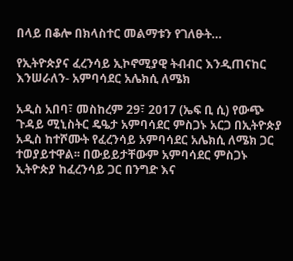በላይ በቆሎ በክላስተር መልማቱን የገለፁት…

የኢትዮጵያና ፈረንሳይ ኢኮኖሚያዊ ትብብር እንዲጠናከር እንሠራለን- አምባሳደር አሌክሲ ለሜክ

አዲስ አበባ፣ መስከረም 29፣ 2017 (ኤፍ ቢ ሲ) የውጭ ጉዳይ ሚኒስትር ዴዔታ አምባሳደር ምስጋኑ አርጋ በኢትዮጵያ አዲስ ከተሾሙት የፈረንሳይ አምባሳደር አሌክሲ ለሜክ ጋር ተወያይተዋል፡፡ በውይይታቸውም አምባሳደር ምስጋኑ ኢትዮጵያ ከፈረንሳይ ጋር በንግድ እና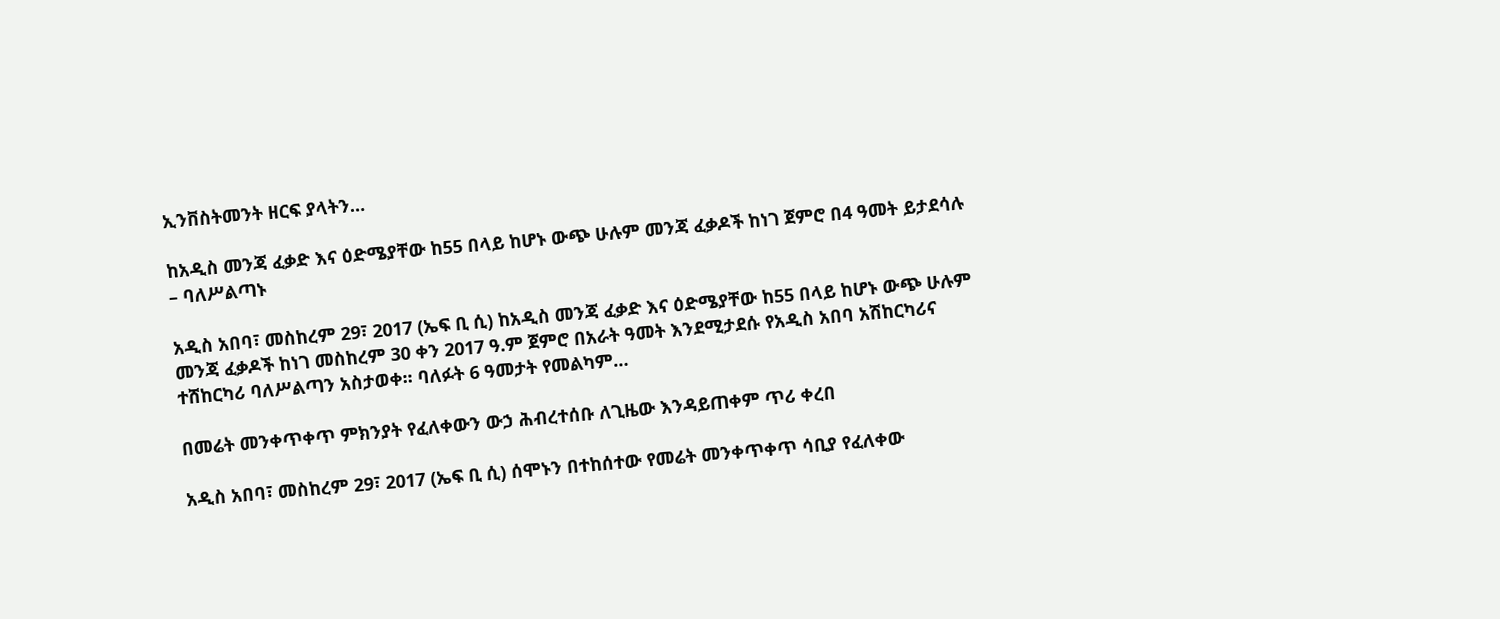ኢንቨስትመንት ዘርፍ ያላትን…

ከአዲስ መንጃ ፈቃድ እና ዕድሜያቸው ከ55 በላይ ከሆኑ ውጭ ሁሉም መንጃ ፈቃዶች ከነገ ጀምሮ በ4 ዓመት ይታደሳሉ – ባለሥልጣኑ

አዲስ አበባ፣ መስከረም 29፣ 2017 (ኤፍ ቢ ሲ) ከአዲስ መንጃ ፈቃድ እና ዕድሜያቸው ከ55 በላይ ከሆኑ ውጭ ሁሉም መንጃ ፈቃዶች ከነገ መስከረም 30 ቀን 2017 ዓ.ም ጀምሮ በአራት ዓመት እንደሚታደሱ የአዲስ አበባ አሽከርካሪና ተሸከርካሪ ባለሥልጣን አስታወቀ፡፡ ባለፉት 6 ዓመታት የመልካም…

በመሬት መንቀጥቀጥ ምክንያት የፈለቀውን ውኃ ሕብረተሰቡ ለጊዜው እንዳይጠቀም ጥሪ ቀረበ

አዲስ አበባ፣ መስከረም 29፣ 2017 (ኤፍ ቢ ሲ) ሰሞኑን በተከሰተው የመሬት መንቀጥቀጥ ሳቢያ የፈለቀው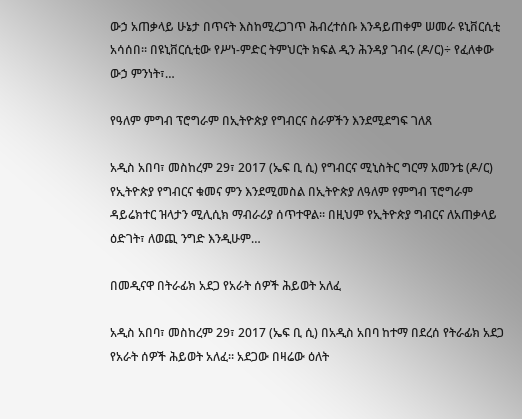ውኃ አጠቃላይ ሁኔታ በጥናት እስከሚረጋገጥ ሕብረተሰቡ እንዳይጠቀም ሠመራ ዩኒቨርሲቲ አሳሰበ፡፡ በዩኒቨርሲቲው የሥነ-ምድር ትምህርት ክፍል ዲን ሕንዳያ ገብሩ (ዶ/ር)÷ የፈለቀው ውኃ ምንነት፣…

የዓለም ምግብ ፕሮግራም በኢትዮጵያ የግብርና ስራዎችን እንደሚደግፍ ገለጸ

አዲስ አበባ፣ መስከረም 29፣ 2017 (ኤፍ ቢ ሲ) የግብርና ሚኒስትር ግርማ አመንቴ (ዶ/ር) የኢትዮጵያ የግብርና ቁመና ምን እንደሚመስል በኢትዮጵያ ለዓለም የምግብ ፕሮግራም ዳይሬክተር ዝላታን ሚሊሲክ ማብራሪያ ሰጥተዋል። በዚህም የኢትዮጵያ ግብርና ለአጠቃላይ ዕድገት፣ ለወጪ ንግድ እንዲሁም…

በመዲናዋ በትራፊክ አደጋ የአራት ሰዎች ሕይወት አለፈ

አዲስ አበባ፣ መስከረም 29፣ 2017 (ኤፍ ቢ ሲ) በአዲስ አበባ ከተማ በደረሰ የትራፊክ አደጋ የአራት ሰዎች ሕይወት አለፈ። አደጋው በዛሬው ዕለት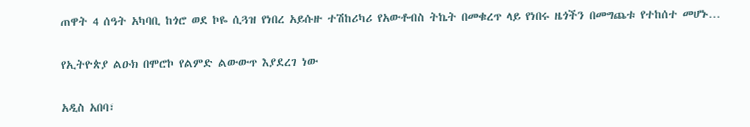ጠዋት 4 ሰዓት አካባቢ ከጎሮ ወደ ኮዬ ሲጓዝ የነበረ አይሱዙ ተሽከሪካሪ የአውቶብስ ትኬት በመቁረጥ ላይ የነበሩ ዜጎችን በመግጨቱ የተከሰተ መሆኑ…

የኢትዮጵያ ልዑክ በሞሮኮ የልምድ ልውውጥ እያደረገ ነው

አዲስ አበባ፣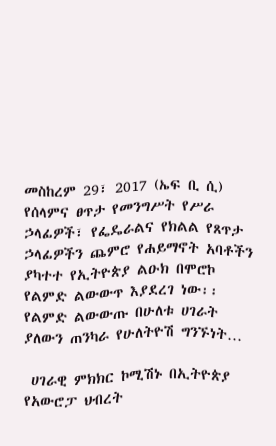መስከረም 29፣ 2017 (ኤፍ ቢ ሲ) የሰላምና ፀጥታ የመንግሥት የሥራ ኃላፊዎች፣ የፌዴራልና የክልል የጸጥታ ኃላፊዎችን ጨምሮ የሐይማኖት አባቶችን ያካተተ የኢትዮጵያ ልዑክ በሞሮኮ የልምድ ልውውጥ እያደረገ ነው፡፡ የልምድ ልውውጡ በሁለቱ ሀገራት ያለውን ጠንካራ የሁለትዮሽ ግንኙነት…

 ሀገራዊ ምክክር ኮሚሽኑ በኢትዮጵያ የአውሮፓ ህብረት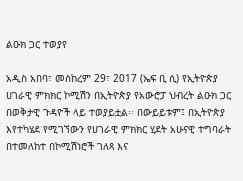ልዑክ ጋር ተወያየ

አዲስ አበባ፣ መስከረም 29፣ 2017 (ኤፍ ቢ ሲ) የኢትዮጵያ ሀገራዊ ምክክር ኮሚሽን በኢትዮጵያ የአውሮፓ ህብረት ልዑክ ጋር በወቅታዊ ጉዳዮች ላይ ተወያይቷል፡፡ በውይይቱም፤ በኢትዮጵያ እየተካሄደ የሚገኘውን የሀገራዊ ምክክር ሂደት አሁናዊ ተግባራት በተመለከተ በኮሚሽነሮች ገለጻ እና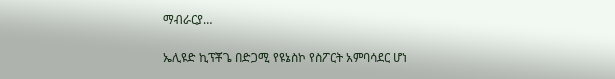ማብራርያ…

ኤሊዩድ ኪፕቾጌ በድጋሚ የዩኔስኮ የስፖርት አምባሳደር ሆነ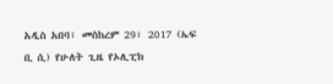አዲስ አበባ፣ መስከረም 29፣ 2017 (ኤፍ ቢ ሲ) የሁለት ጊዜ የኦሊፒክ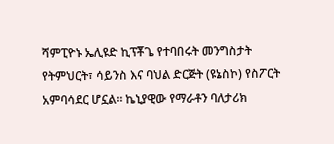ሻምፒዮኑ ኤሊዩድ ኪፕቾጌ የተባበሩት መንግስታት የትምህርት፣ ሳይንስ እና ባህል ድርጅት (ዩኔስኮ) የስፖርት አምባሳደር ሆኗል፡፡ ኬኒያዊው የማራቶን ባለታሪክ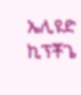ኤሊዩድ ኪፕቾጌ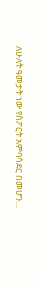ለሁለት ዓመታት ነው የስፖርት አምባሳደር በመሆን…